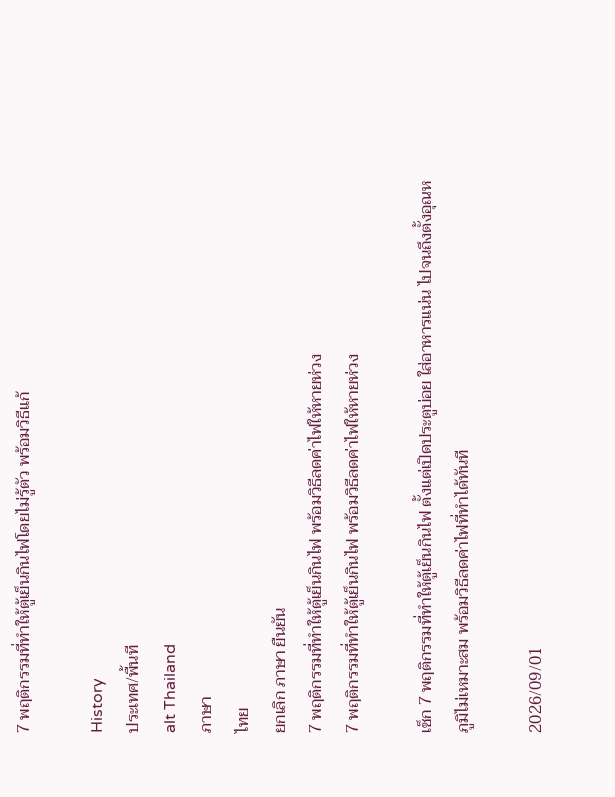7 พฤติกรรมที่ทำให้ตู้เย็นกินไฟโดยไม่รู้ตัว พร้อมวิธีแก้

History
ประเทศ/พื้นที
alt Thailand
ภาษา
ไทย
ยกเลิก ภาษา ยืนยัน
7 พฤติกรรมที่ทำให้ตู้เย็นกินไฟ พร้อมวิธีลดค่าไฟให้หายห่วง
7 พฤติกรรมที่ทำให้ตู้เย็นกินไฟ พร้อมวิธีลดค่าไฟให้หายห่วง

เช็ก 7 พฤติกรรมที่ทำให้ตู้เย็นกินไฟ ตั้งแต่เปิดประตูบ่อย ใส่อาหารแน่น ไปจนถึงตั้งอุณหภูมิไม่เหมาะสม พร้อมวิธีลดค่าไฟที่ทำได้ทันที

2026/09/01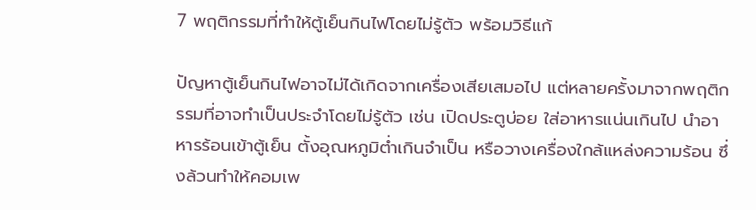7 พฤติกรรมที่ทำให้ตู้เย็นกินไฟโดยไม่รู้ตัว พร้อมวิธีแก้

ปัญหาตู้เย็นกินไฟอาจไม่ได้เกิดจากเครื่องเสียเสมอไป แต่หลายครั้งมาจากพฤติกรรมที่อาจทำเป็นประจำโดยไม่รู้ตัว เช่น เปิดประตูบ่อย ใส่อาหารแน่นเกินไป นำอาหารร้อนเข้าตู้เย็น ตั้งอุณหภูมิต่ำเกินจำเป็น หรือวางเครื่องใกล้แหล่งความร้อน ซึ่งล้วนทำให้คอมเพ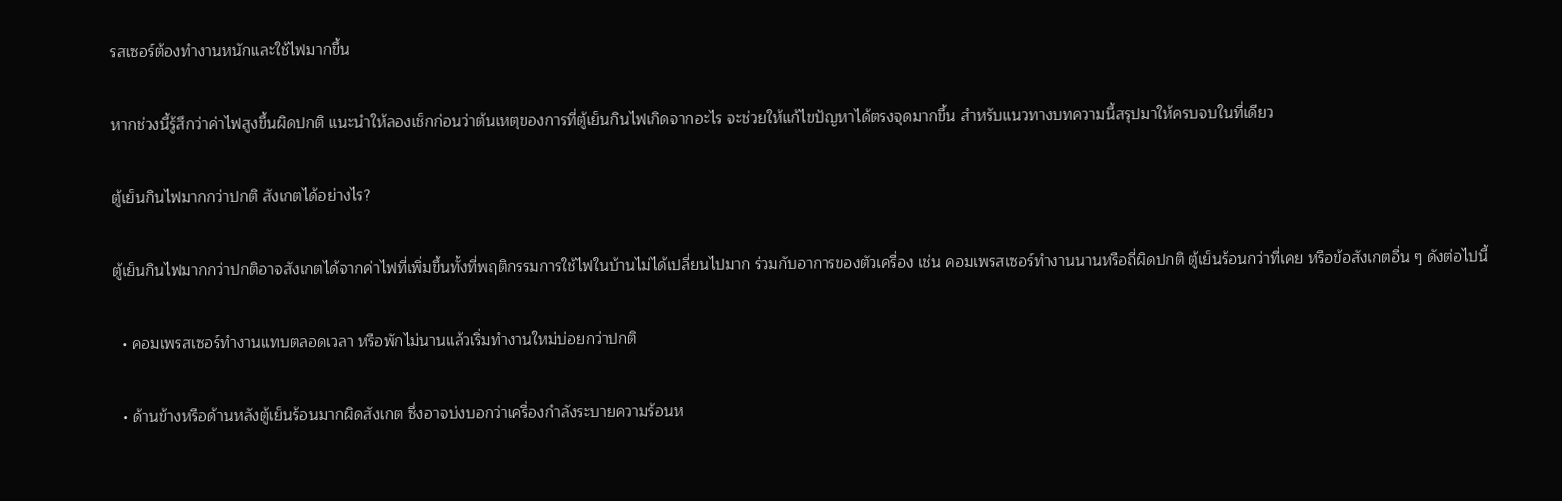รสเซอร์ต้องทำงานหนักและใช้ไฟมากขึ้น

หากช่วงนี้รู้สึกว่าค่าไฟสูงขึ้นผิดปกติ แนะนำให้ลองเช็กก่อนว่าต้นเหตุของการที่ตู้เย็นกินไฟเกิดจากอะไร จะช่วยให้แก้ไขปัญหาได้ตรงจุดมากขึ้น สำหรับแนวทางบทความนี้สรุปมาให้ครบจบในที่เดียว

ตู้เย็นกินไฟมากกว่าปกติ สังเกตได้อย่างไร?

ตู้เย็นกินไฟมากกว่าปกติอาจสังเกตได้จากค่าไฟที่เพิ่มขึ้นทั้งที่พฤติกรรมการใช้ไฟในบ้านไม่ได้เปลี่ยนไปมาก ร่วมกับอาการของตัวเครื่อง เช่น คอมเพรสเซอร์ทำงานนานหรือถี่ผิดปกติ ตู้เย็นร้อนกว่าที่เคย หรือข้อสังเกตอื่น ๆ ดังต่อไปนี้

  • คอมเพรสเซอร์ทำงานแทบตลอดเวลา หรือพักไม่นานแล้วเริ่มทำงานใหม่บ่อยกว่าปกติ

  • ด้านข้างหรือด้านหลังตู้เย็นร้อนมากผิดสังเกต ซึ่งอาจบ่งบอกว่าเครื่องกำลังระบายความร้อนห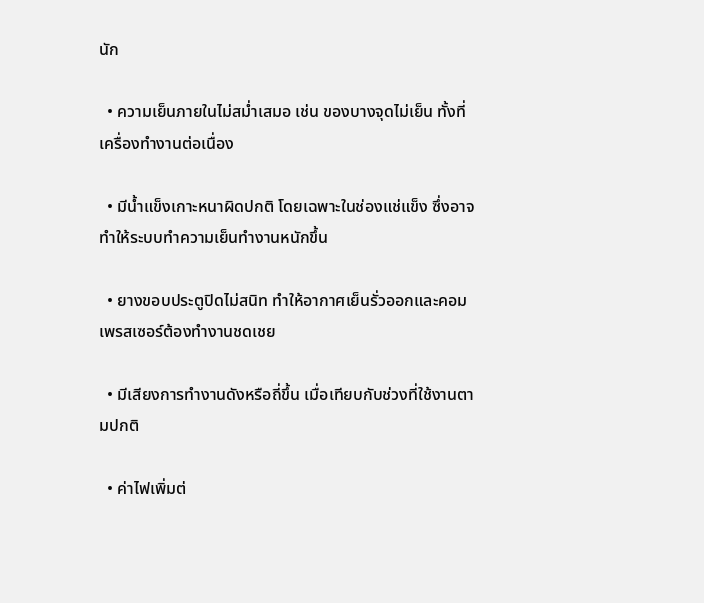นัก

  • ความเย็นภายในไม่สม่ำเสมอ เช่น ของบางจุดไม่เย็น ทั้งที่เครื่องทำงานต่อเนื่อง

  • มีน้ำแข็งเกาะหนาผิดปกติ โดยเฉพาะในช่องแช่แข็ง ซึ่งอาจทำให้ระบบทำความเย็นทำงานหนักขึ้น

  • ยางขอบประตูปิดไม่สนิท ทำให้อากาศเย็นรั่วออกและคอมเพรสเซอร์ต้องทำงานชดเชย

  • มีเสียงการทำงานดังหรือถี่ขึ้น เมื่อเทียบกับช่วงที่ใช้งานตามปกติ

  • ค่าไฟเพิ่มต่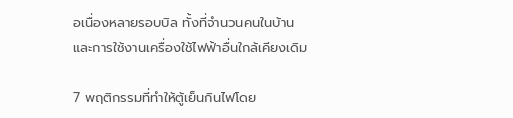อเนื่องหลายรอบบิล ทั้งที่จำนวนคนในบ้านและการใช้งานเครื่องใช้ไฟฟ้าอื่นใกล้เคียงเดิม

7 พฤติกรรมที่ทำให้ตู้เย็นกินไฟโดย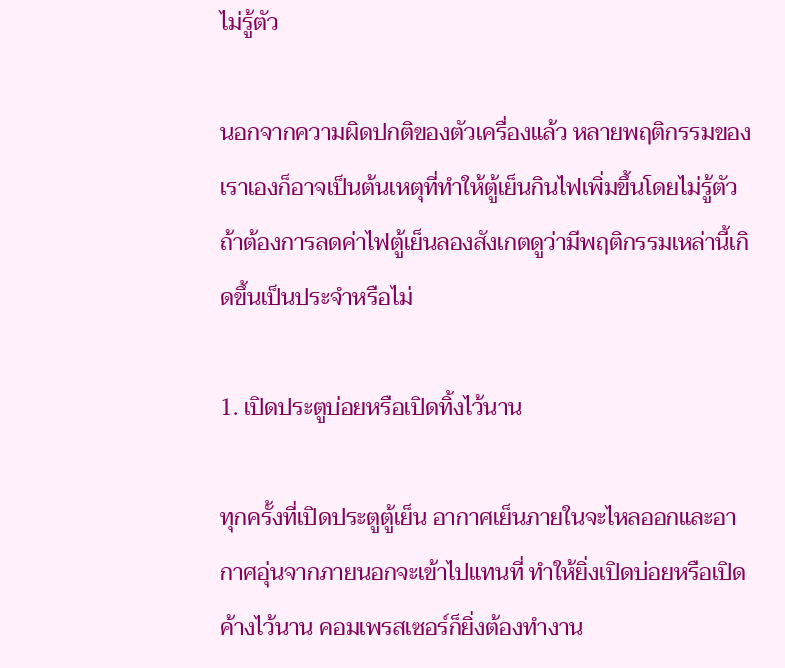ไม่รู้ตัว

นอกจากความผิดปกติของตัวเครื่องแล้ว หลายพฤติกรรมของเราเองก็อาจเป็นต้นเหตุที่ทำให้ตู้เย็นกินไฟเพิ่มขึ้นโดยไม่รู้ตัว ถ้าต้องการลดค่าไฟตู้เย็นลองสังเกตดูว่ามีพฤติกรรมเหล่านี้เกิดขึ้นเป็นประจำหรือไม่

1. เปิดประตูบ่อยหรือเปิดทิ้งไว้นาน

ทุกครั้งที่เปิดประตูตู้เย็น อากาศเย็นภายในจะไหลออกและอากาศอุ่นจากภายนอกจะเข้าไปแทนที่ ทำให้ยิ่งเปิดบ่อยหรือเปิดค้างไว้นาน คอมเพรสเซอร์ก็ยิ่งต้องทำงาน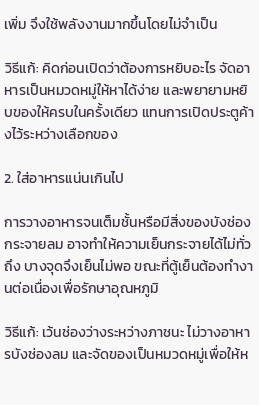เพิ่ม จึงใช้พลังงานมากขึ้นโดยไม่จำเป็น

วิธีแก้: คิดก่อนเปิดว่าต้องการหยิบอะไร จัดอาหารเป็นหมวดหมู่ให้หาได้ง่าย และพยายามหยิบของให้ครบในครั้งเดียว แทนการเปิดประตูค้างไว้ระหว่างเลือกของ

2. ใส่อาหารแน่นเกินไป

การวางอาหารจนเต็มชั้นหรือมีสิ่งของบังช่องกระจายลม อาจทำให้ความเย็นกระจายได้ไม่ทั่วถึง บางจุดจึงเย็นไม่พอ ขณะที่ตู้เย็นต้องทำงานต่อเนื่องเพื่อรักษาอุณหภูมิ

วิธีแก้: เว้นช่องว่างระหว่างภาชนะ ไม่วางอาหารบังช่องลม และจัดของเป็นหมวดหมู่เพื่อให้ห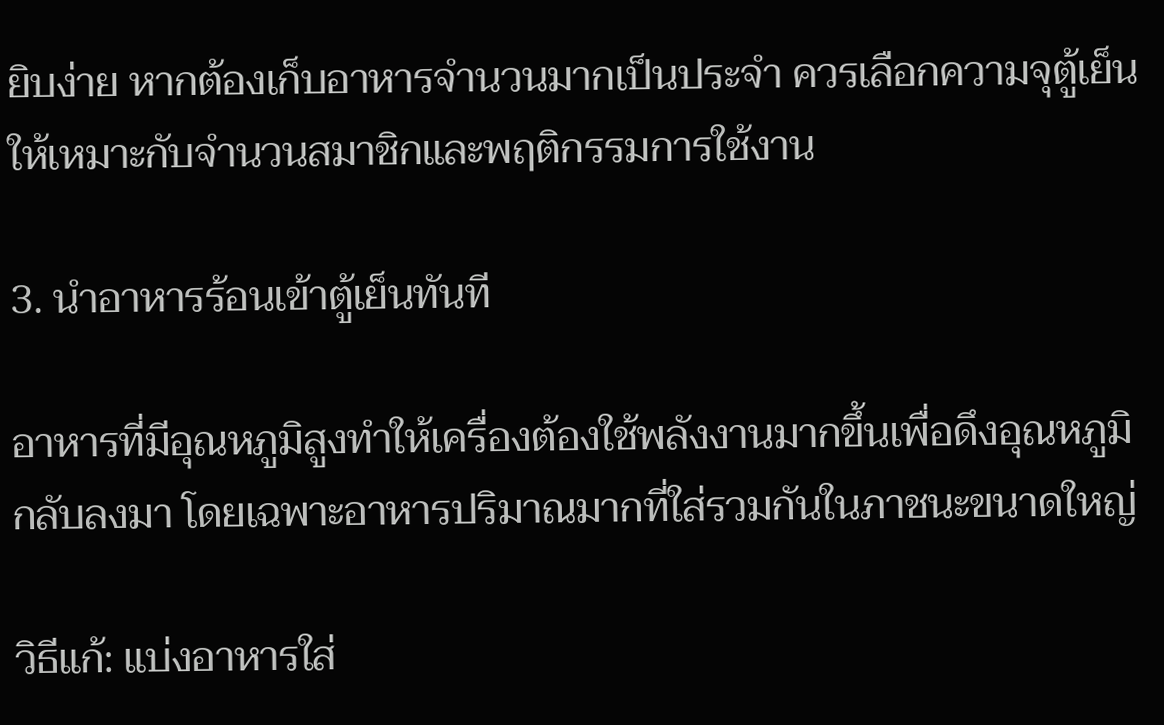ยิบง่าย หากต้องเก็บอาหารจำนวนมากเป็นประจำ ควรเลือกความจุตู้เย็นให้เหมาะกับจำนวนสมาชิกและพฤติกรรมการใช้งาน

3. นำอาหารร้อนเข้าตู้เย็นทันที

อาหารที่มีอุณหภูมิสูงทำให้เครื่องต้องใช้พลังงานมากขึ้นเพื่อดึงอุณหภูมิกลับลงมา โดยเฉพาะอาหารปริมาณมากที่ใส่รวมกันในภาชนะขนาดใหญ่

วิธีแก้: แบ่งอาหารใส่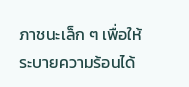ภาชนะเล็ก ๆ เพื่อให้ระบายความร้อนได้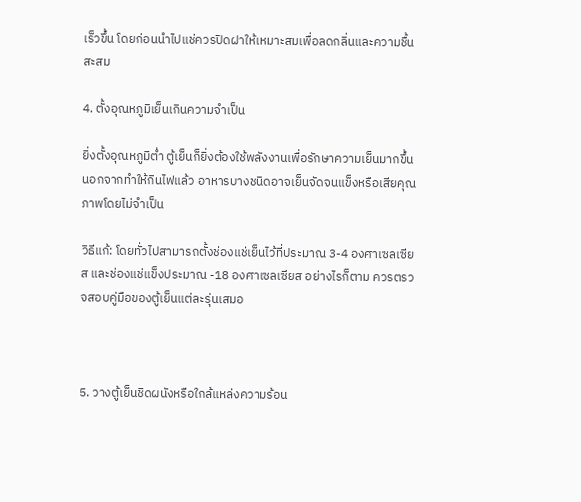เร็วขึ้น โดยก่อนนำไปแช่ควรปิดฝาให้เหมาะสมเพื่อลดกลิ่นและความชื้นสะสม

4. ตั้งอุณหภูมิเย็นเกินความจำเป็น

ยิ่งตั้งอุณหภูมิต่ำ ตู้เย็นก็ยิ่งต้องใช้พลังงานเพื่อรักษาความเย็นมากขึ้น นอกจากทำให้กินไฟแล้ว อาหารบางชนิดอาจเย็นจัดจนแข็งหรือเสียคุณภาพโดยไม่จำเป็น

วิธีแก้: โดยทั่วไปสามารถตั้งช่องแช่เย็นไว้ที่ประมาณ 3-4 องศาเซลเซียส และช่องแช่แข็งประมาณ -18 องศาเซลเซียส อย่างไรก็ตาม ควรตรวจสอบคู่มือของตู้เย็นแต่ละรุ่นเสมอ



5. วางตู้เย็นชิดผนังหรือใกล้แหล่งความร้อน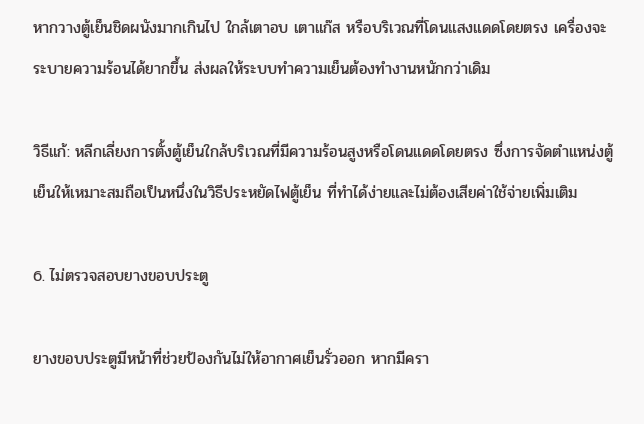หากวางตู้เย็นชิดผนังมากเกินไป ใกล้เตาอบ เตาแก๊ส หรือบริเวณที่โดนแสงแดดโดยตรง เครื่องจะระบายความร้อนได้ยากขึ้น ส่งผลให้ระบบทำความเย็นต้องทำงานหนักกว่าเดิม

วิธีแก้: หลีกเลี่ยงการตั้งตู้เย็นใกล้บริเวณที่มีความร้อนสูงหรือโดนแดดโดยตรง ซึ่งการจัดตำแหน่งตู้เย็นให้เหมาะสมถือเป็นหนึ่งในวิธีประหยัดไฟตู้เย็น ที่ทำได้ง่ายและไม่ต้องเสียค่าใช้จ่ายเพิ่มเติม

6. ไม่ตรวจสอบยางขอบประตู

ยางขอบประตูมีหน้าที่ช่วยป้องกันไม่ให้อากาศเย็นรั่วออก หากมีครา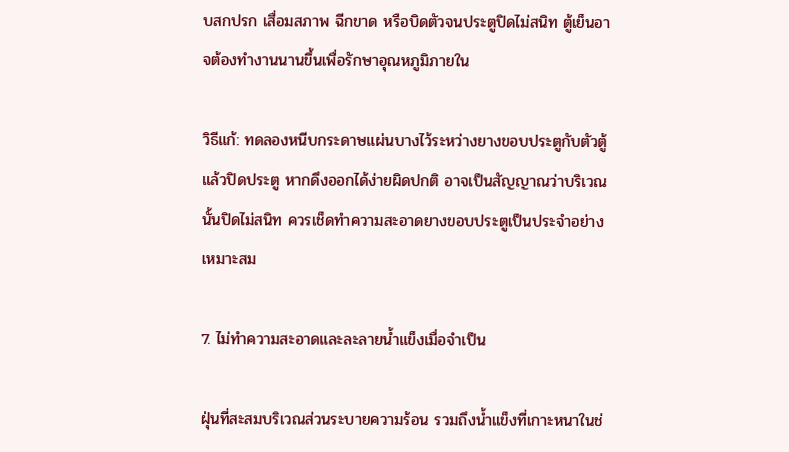บสกปรก เสื่อมสภาพ ฉีกขาด หรือบิดตัวจนประตูปิดไม่สนิท ตู้เย็นอาจต้องทำงานนานขึ้นเพื่อรักษาอุณหภูมิภายใน

วิธีแก้: ทดลองหนีบกระดาษแผ่นบางไว้ระหว่างยางขอบประตูกับตัวตู้แล้วปิดประตู หากดึงออกได้ง่ายผิดปกติ อาจเป็นสัญญาณว่าบริเวณนั้นปิดไม่สนิท ควรเช็ดทำความสะอาดยางขอบประตูเป็นประจำอย่างเหมาะสม

7. ไม่ทำความสะอาดและละลายน้ำแข็งเมื่อจำเป็น

ฝุ่นที่สะสมบริเวณส่วนระบายความร้อน รวมถึงน้ำแข็งที่เกาะหนาในช่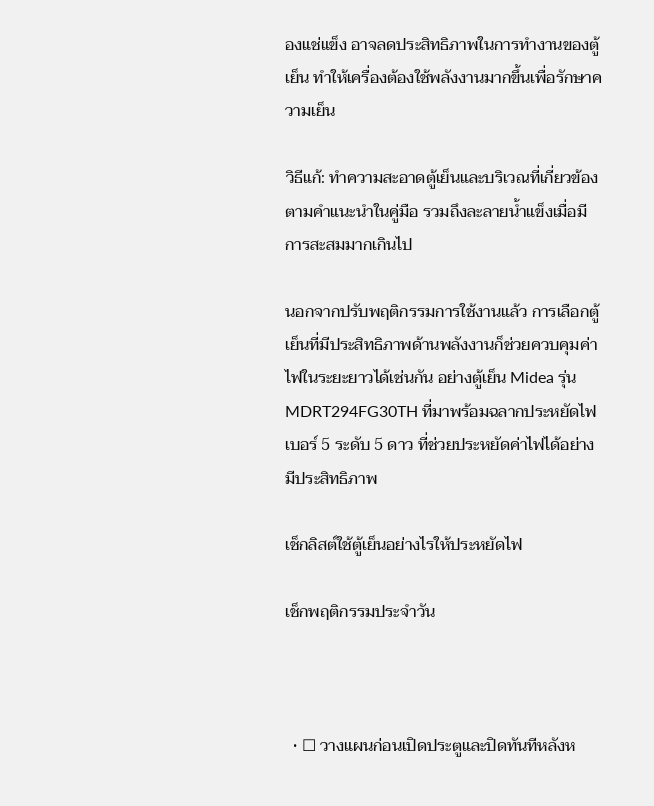องแช่แข็ง อาจลดประสิทธิภาพในการทำงานของตู้เย็น ทำให้เครื่องต้องใช้พลังงานมากขึ้นเพื่อรักษาความเย็น

วิธีแก้: ทำความสะอาดตู้เย็นและบริเวณที่เกี่ยวข้องตามคำแนะนำในคู่มือ รวมถึงละลายน้ำแข็งเมื่อมีการสะสมมากเกินไป

นอกจากปรับพฤติกรรมการใช้งานแล้ว การเลือกตู้เย็นที่มีประสิทธิภาพด้านพลังงานก็ช่วยควบคุมค่าไฟในระยะยาวได้เช่นกัน อย่างตู้เย็น Midea รุ่น MDRT294FG30TH ที่มาพร้อมฉลากประหยัดไฟเบอร์ 5 ระดับ 5 ดาว ที่ช่วยประหยัดค่าไฟได้อย่างมีประสิทธิภาพ

เช็กลิสต์ใช้ตู้เย็นอย่างไรให้ประหยัดไฟ

เช็กพฤติกรรมประจำวัน



  • ☐ วางแผนก่อนเปิดประตูและปิดทันทีหลังห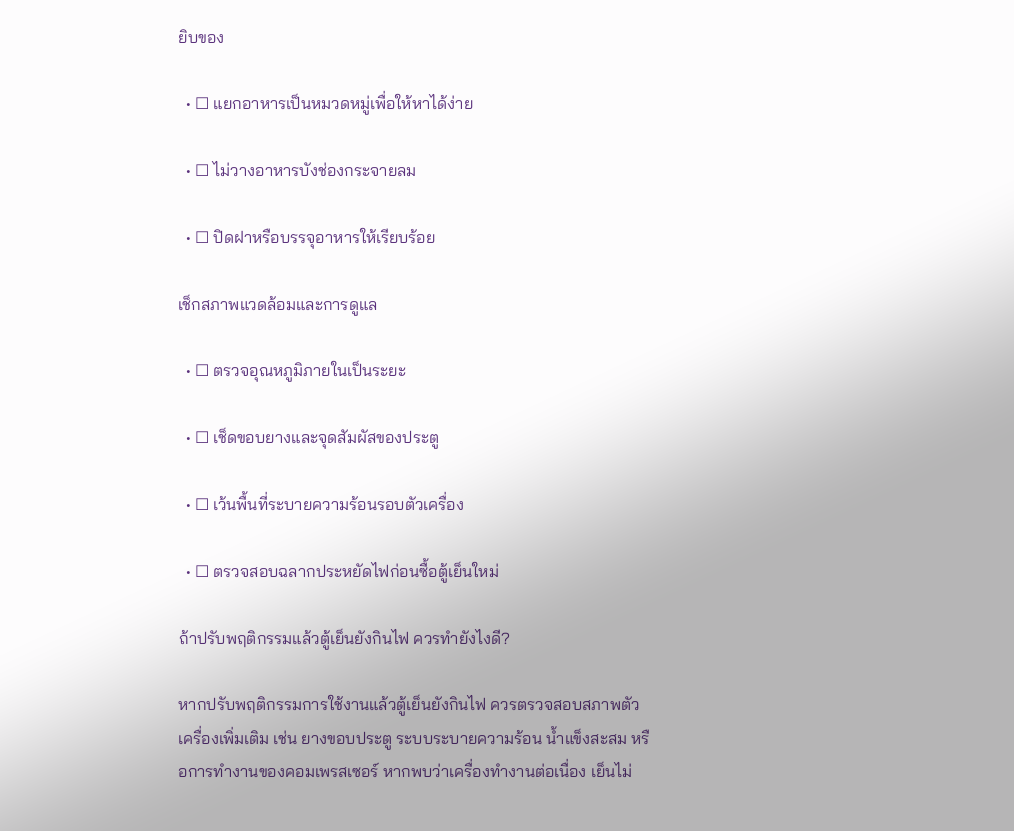ยิบของ

  • ☐ แยกอาหารเป็นหมวดหมู่เพื่อให้หาได้ง่าย

  • ☐ ไม่วางอาหารบังช่องกระจายลม

  • ☐ ปิดฝาหรือบรรจุอาหารให้เรียบร้อย

เช็กสภาพแวดล้อมและการดูแล

  • ☐ ตรวจอุณหภูมิภายในเป็นระยะ

  • ☐ เช็ดขอบยางและจุดสัมผัสของประตู

  • ☐ เว้นพื้นที่ระบายความร้อนรอบตัวเครื่อง

  • ☐ ตรวจสอบฉลากประหยัดไฟก่อนซื้อตู้เย็นใหม่

ถ้าปรับพฤติกรรมแล้วตู้เย็นยังกินไฟ ควรทำยังไงดี?

หากปรับพฤติกรรมการใช้งานแล้วตู้เย็นยังกินไฟ ควรตรวจสอบสภาพตัวเครื่องเพิ่มเติม เช่น ยางขอบประตู ระบบระบายความร้อน น้ำแข็งสะสม หรือการทำงานของคอมเพรสเซอร์ หากพบว่าเครื่องทำงานต่อเนื่อง เย็นไม่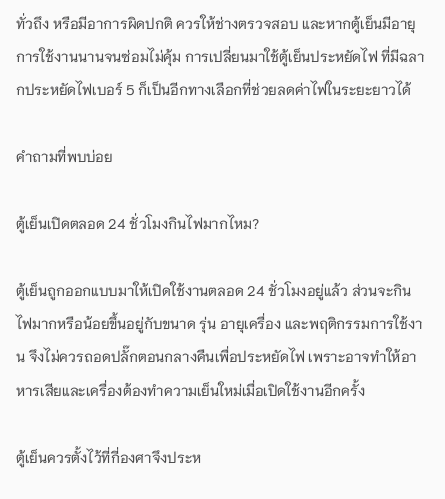ทั่วถึง หรือมีอาการผิดปกติ ควรให้ช่างตรวจสอบ และหากตู้เย็นมีอายุการใช้งานนานจนซ่อมไม่คุ้ม การเปลี่ยนมาใช้ตู้เย็นประหยัดไฟ ที่มีฉลากประหยัดไฟเบอร์ 5 ก็เป็นอีกทางเลือกที่ช่วยลดค่าไฟในระยะยาวได้

คำถามที่พบบ่อย

ตู้เย็นเปิดตลอด 24 ชั่วโมงกินไฟมากไหม?

ตู้เย็นถูกออกแบบมาให้เปิดใช้งานตลอด 24 ชั่วโมงอยู่แล้ว ส่วนจะกินไฟมากหรือน้อยขึ้นอยู่กับขนาด รุ่น อายุเครื่อง และพฤติกรรมการใช้งาน จึงไม่ควรถอดปลั๊กตอนกลางคืนเพื่อประหยัดไฟ เพราะอาจทำให้อาหารเสียและเครื่องต้องทำความเย็นใหม่เมื่อเปิดใช้งานอีกครั้ง

ตู้เย็นควรตั้งไว้ที่กี่องศาจึงประห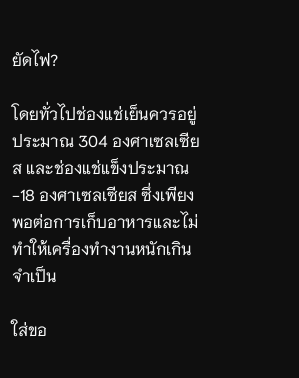ยัดไฟ?

โดยทั่วไปช่องแช่เย็นควรอยู่ประมาณ 304 องศาเซลเซียส และช่องแช่แข็งประมาณ -18 องศาเซลเซียส ซึ่งเพียงพอต่อการเก็บอาหารและไม่ทำให้เครื่องทำงานหนักเกินจำเป็น

ใส่ขอ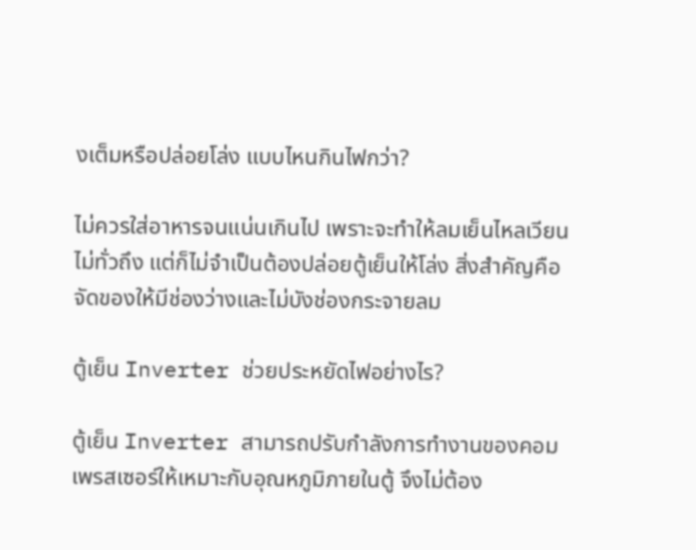งเต็มหรือปล่อยโล่ง แบบไหนกินไฟกว่า?

ไม่ควรใส่อาหารจนแน่นเกินไป เพราะจะทำให้ลมเย็นไหลเวียนไม่ทั่วถึง แต่ก็ไม่จำเป็นต้องปล่อยตู้เย็นให้โล่ง สิ่งสำคัญคือจัดของให้มีช่องว่างและไม่บังช่องกระจายลม

ตู้เย็น Inverter ช่วยประหยัดไฟอย่างไร?

ตู้เย็น Inverter สามารถปรับกำลังการทำงานของคอมเพรสเซอร์ให้เหมาะกับอุณหภูมิภายในตู้ จึงไม่ต้อง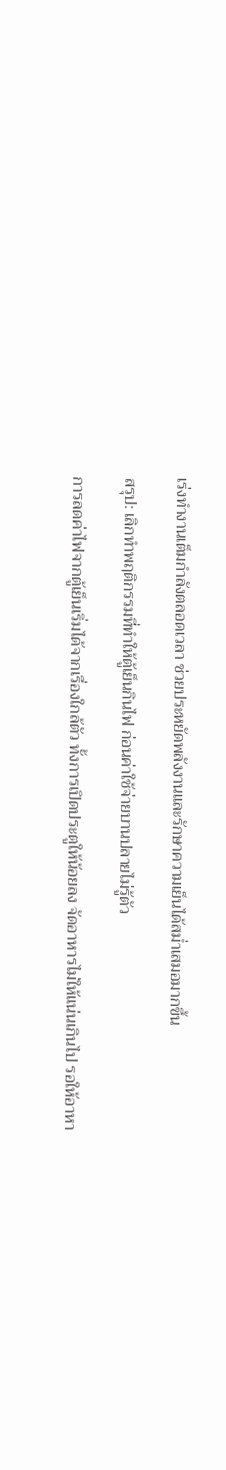เร่งทำงานเต็มกำลังตลอดเวลา ช่วยประหยัดพลังงานและรักษาความเย็นได้สม่ำเสมอมากขึ้น

สรุป: เลิกทำพฤติกรรมที่ทำให้ตู้เย็นกินไฟ ก่อนค่าใช้จ่ายบานปลายไม่รู้ตัว

การลดค่าไฟจากตู้เย็นเริ่มได้จากเรื่องใกล้ตัว ทั้งการเปิดประตูให้น้อยลง จัดอาหารไม่ให้แน่นเกินไป รอให้อาหา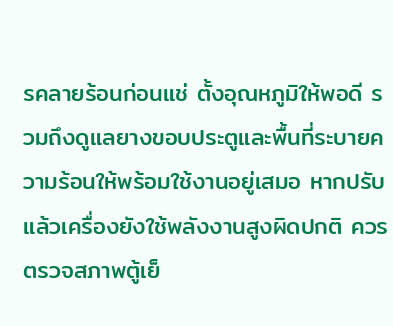รคลายร้อนก่อนแช่ ตั้งอุณหภูมิให้พอดี รวมถึงดูแลยางขอบประตูและพื้นที่ระบายความร้อนให้พร้อมใช้งานอยู่เสมอ หากปรับแล้วเครื่องยังใช้พลังงานสูงผิดปกติ ควรตรวจสภาพตู้เย็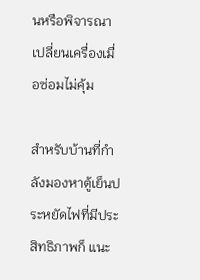นหรือพิจารณาเปลี่ยนเครื่องเมื่อซ่อมไม่คุ้ม

สำหรับบ้านที่กำลังมองหาตู้เย็นประหยัดไฟที่มีประสิทธิภาพก็ แนะ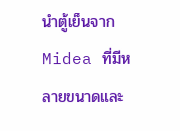นำตู้เย็นจาก Midea ที่มีหลายขนาดและ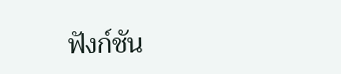ฟังก์ชัน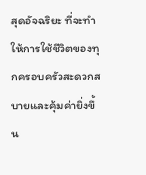สุดอัจฉริยะ ที่จะทำให้การใช้ชีวิตของทุกครอบครัวสะดวกสบายและคุ้มค่ายิ่งขึ้น